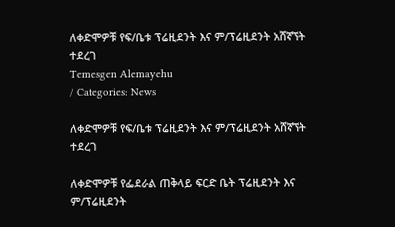ለቀድሞዎቹ የፍ/ቤቱ ፕሬዚደንት እና ም/ፕሬዚደንት አሸኛኘት ተደረገ
Temesgen Alemayehu
/ Categories: News

ለቀድሞዎቹ የፍ/ቤቱ ፕሬዚደንት እና ም/ፕሬዚደንት አሸኛኘት ተደረገ

ለቀድሞዎቹ የፌደራል ጠቅላይ ፍርድ ቤት ፕሬዚደንት እና ም/ፕሬዚደንት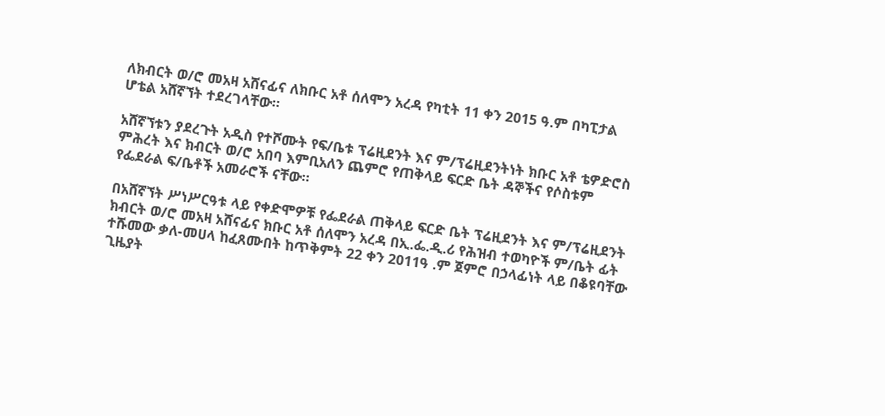ለክብርት ወ/ሮ መአዛ አሸናፊና ለክቡር አቶ ሰለሞን አረዳ የካቲት 11 ቀን 2015 ዓ.ም በካፒታል ሆቴል አሸኛኘት ተደረገላቸው፡፡

አሸኛኘቱን ያደረጉት አዲስ የተሾሙት የፍ/ቤቱ ፕሬዚደንት እና ም/ፕሬዚደንትነት ክቡር አቶ ቴዎድሮስ ምሕረት እና ክብርት ወ/ሮ አበባ እምቢአለን ጨምሮ የጠቅላይ ፍርድ ቤት ዳኞችና የሶስቱም የፌደራል ፍ/ቤቶች አመራሮች ናቸው፡፡

በአሸኛኘት ሥነሥርዓቱ ላይ የቀድሞዎቹ የፌደራል ጠቅላይ ፍርድ ቤት ፕሬዚደንት እና ም/ፕሬዚደንት ክብርት ወ/ሮ መአዛ አሸናፊና ክቡር አቶ ሰለሞን አረዳ በኢ.ፌ.ዲ.ሪ የሕዝብ ተወካዮች ም/ቤት ፊት ተሹመው ቃለ-መሀላ ከፈጸሙበት ከጥቅምት 22 ቀን 2011ዓ .ም ጀምሮ በኃላፊነት ላይ በቆዩባቸው ጊዜያት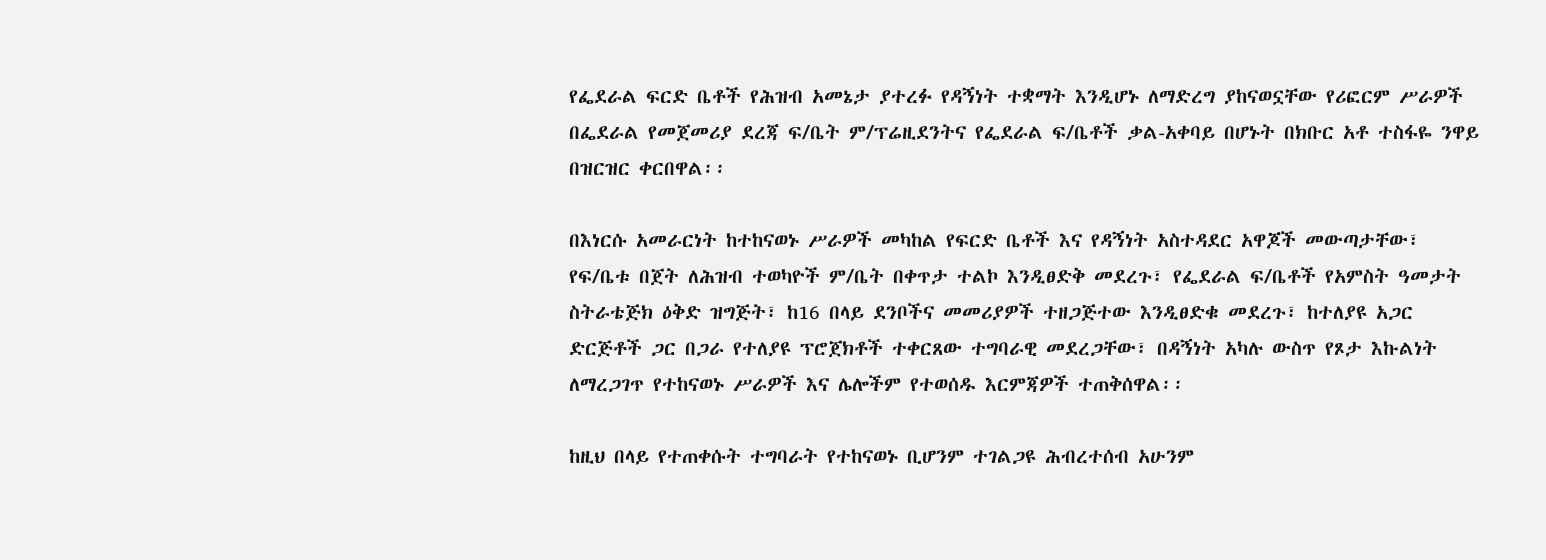የፌደራል ፍርድ ቤቶች የሕዝብ አመኔታ ያተረፉ የዳኝነት ተቋማት እንዲሆኑ ለማድረግ ያከናወኗቸው የሪፎርም ሥራዎች በፌደራል የመጀመሪያ ደረጃ ፍ/ቤት ም/ፕሬዚደንትና የፌደራል ፍ/ቤቶች ቃል-አቀባይ በሆኑት በክቡር አቶ ተስፋዬ ንዋይ በዝርዝር ቀርበዋል፡፡

በእነርሱ አመራርነት ከተከናወኑ ሥራዎች መካከል የፍርድ ቤቶች እና የዳኝነት አስተዳደር አዋጆች መውጣታቸው፣ የፍ/ቤቱ በጀት ለሕዝብ ተወካዮች ም/ቤት በቀጥታ ተልኮ እንዲፀድቅ መደረጉ፣ የፌደራል ፍ/ቤቶች የአምስት ዓመታት ስትራቴጅክ ዕቅድ ዝግጅት፣ ከ16 በላይ ደንቦችና መመሪያዎች ተዘጋጅተው እንዲፀድቁ መደረጉ፣ ከተለያዩ አጋር ድርጅቶች ጋር በጋራ የተለያዩ ፕሮጀክቶች ተቀርጸው ተግባራዊ መደረጋቸው፣ በዳኝነት አካሉ ውስጥ የጾታ እኩልነት ለማረጋገጥ የተከናወኑ ሥራዎች እና ሌሎችም የተወሰዱ እርምጃዎች ተጠቅሰዋል፡፡

ከዚህ በላይ የተጠቀሱት ተግባራት የተከናወኑ ቢሆንም ተገልጋዩ ሕብረተሰብ አሁንም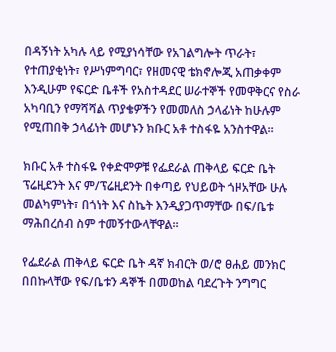በዳኝነት አካሉ ላይ የሚያነሳቸው የአገልግሎት ጥራት፣ የተጠያቂነት፣ የሥነምግባር፣ የዘመናዊ ቴክኖሎጂ አጠቃቀም እንዲሁም የፍርድ ቤቶች የአስተዳደር ሠራተኞች የመዋቅርና የስራ አካባቢን የማሻሻል ጥያቄዎችን የመመለስ ኃላፊነት ከሁሉም የሚጠበቅ ኃላፊነት መሆኑን ክቡር አቶ ተስፋዬ አንስተዋል፡፡

ክቡር አቶ ተስፋዬ የቀድሞዎቹ የፌደራል ጠቅላይ ፍርድ ቤት ፕሬዚደንት እና ም/ፕሬዚደንት በቀጣይ የህይወት ጎዞአቸው ሁሉ መልካምነት፣ በጎነት እና ስኬት እንዲያጋጥማቸው በፍ/ቤቱ ማሕበረሰብ ስም ተመኝተውላቸዋል፡፡

የፌደራል ጠቅላይ ፍርድ ቤት ዳኛ ክብርት ወ/ሮ ፀሐይ መንክር በበኩላቸው የፍ/ቤቱን ዳኞች በመወከል ባደረጉት ንግግር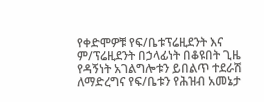የቀድሞዎቹ የፍ/ቤቱፕሬዚደንት እና ም/ፕሬዚደንት በኃላፊነት በቆዩበት ጊዜ የዳኝነት አገልግሎቱን ይበልጥ ተደራሽ ለማድረግና የፍ/ቤቱን የሕዝብ አመኔታ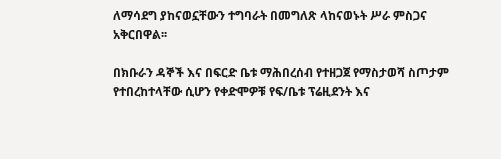ለማሳደግ ያከናወኗቸውን ተግባራት በመግለጽ ላከናወኑት ሥራ ምስጋና አቅርበዋል፡፡

በክቡራን ዳኞች እና በፍርድ ቤቱ ማሕበረሰብ የተዘጋጀ የማስታወሻ ስጦታም የተበረከተላቸው ሲሆን የቀድሞዎቹ የፍ/ቤቱ ፕሬዚደንት እና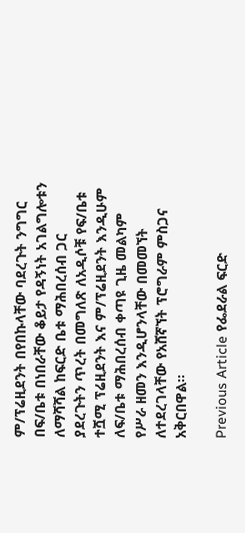ም/ፕሬዚደንት በየበኩላቸው ባደረጉት ንግግር በፍ/ቤቱ በነበራቸው ቆይታ የዳኝነት አገልግሎቱን ለማሻሻል ከፍርድ ቤቱ ማሕበረሰብ ጋር ያደረጉትን ጥረት በመግለጽ ለአዲሶቹ የፍ/ቤቱ ተሿሚ ፕሬዚደንት እና ም/ፕሬዚደንት እንዲሁም ለፍ/ቤቱ ማሕበረሰብ ቀጣዩ ጊዜ መልካም የሥራ ዘመን እንዲሆንላቸው በመመኘት ለተደረገላቸው የአሸኛኘት ፕሮግራም ምስጋና አቅርበዋል፡፡

Previous Article የፌደራል ፍርድ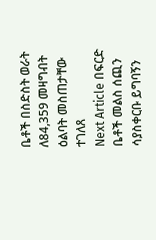ቤቶች በስድስት ወራት ለ84,359 መዛግብት ዕልባት መስጠታቸው ተገለጸ
Next Article በፍርድ ቤቶች መልስ ሰጪን ሳያስቀርቡ ይግባኝን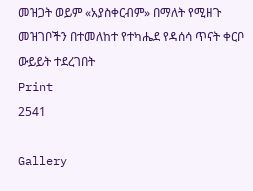መዝጋት ወይም «አያስቀርብም» በማለት የሚዘጉ መዝገቦችን በተመለከተ የተካሔደ የዳሰሳ ጥናት ቀርቦ ውይይት ተደረገበት
Print
2541

Gallery